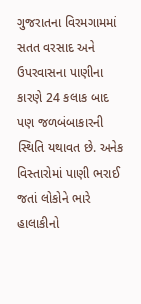ગુજરાતના વિરમગામમાં સતત વરસાદ અને ઉપરવાસના પાણીના કારણે 24 કલાક બાદ પણ જળબંબાકારની સ્થિતિ યથાવત છે. અનેક વિસ્તારોમાં પાણી ભરાઈ જતાં લોકોને ભારે હાલાકીનો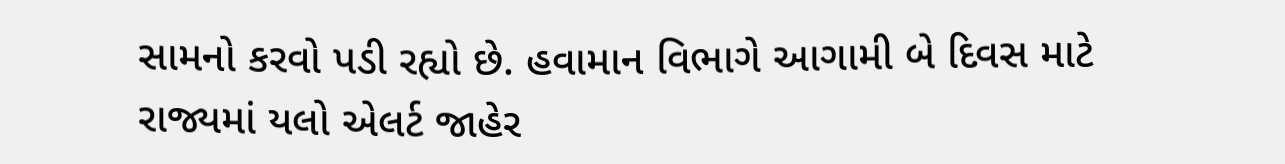સામનો કરવો પડી રહ્યો છે. હવામાન વિભાગે આગામી બે દિવસ માટે રાજ્યમાં યલો એલર્ટ જાહેર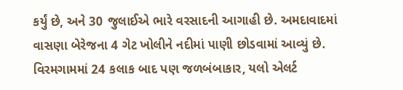કર્યું છે, અને 30 જુલાઈએ ભારે વરસાદની આગાહી છે. અમદાવાદમાં વાસણા બેરેજના 4 ગેટ ખોલીને નદીમાં પાણી છોડવામાં આવ્યું છે.
વિરમગામમાં 24 કલાક બાદ પણ જળબંબાકાર, યલો એલર્ટ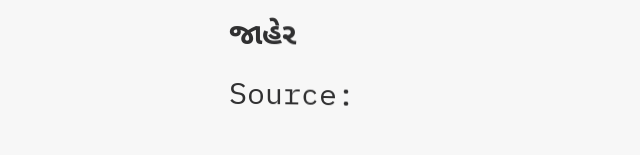જાહેર
Source: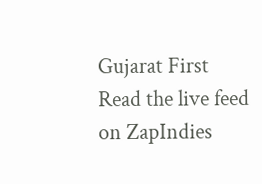Gujarat First
Read the live feed on ZapIndies